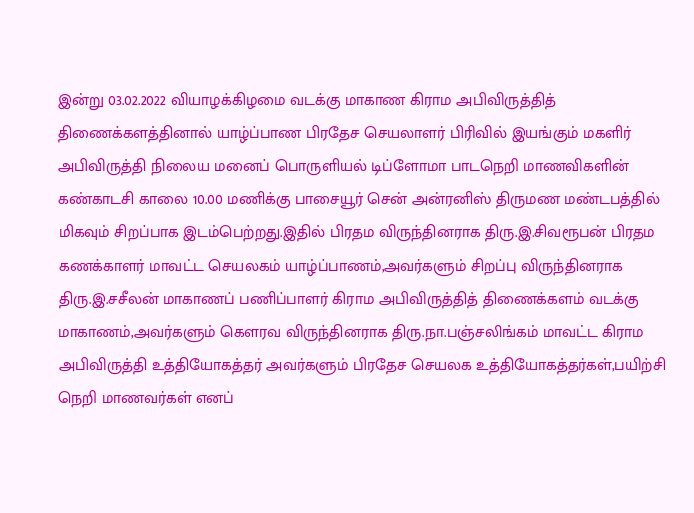இன்று 03.02.2022 வியாழக்கிழமை வடக்கு மாகாண கிராம அபிவிருத்தித் திணைக்களத்தினால் யாழ்ப்பாண பிரதேச செயலாளர் பிரிவில் இயங்கும் மகளிர் அபிவிருத்தி நிலைய மனைப் பொருளியல் டிப்ளோமா பாடநெறி மாணவிகளின் கண்காடசி காலை 10.00 மணிக்கு பாசையூர் சென் அன்ரனிஸ் திருமண மண்டபத்தில் மிகவும் சிறப்பாக இடம்பெற்றது.இதில் பிரதம விருந்தினராக திரு.இ.சிவரூபன் பிரதம கணக்காளர் மாவட்ட செயலகம் யாழ்ப்பாணம்,அவர்களும் சிறப்பு விருந்தினராக திரு.இ.சசீலன் மாகாணப் பணிப்பாளர் கிராம அபிவிருத்தித் திணைக்களம் வடக்கு மாகாணம்,அவர்களும் கௌரவ விருந்தினராக திரு.நா.பஞ்சலிங்கம் மாவட்ட கிராம அபிவிருத்தி உத்தியோகத்தர் அவர்களும் பிரதேச செயலக உத்தியோகத்தர்கள்,பயிற்சி நெறி மாணவர்கள் எனப்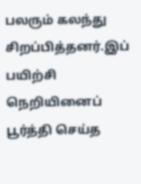பலரும் கலந்து சிறப்பித்தனர்.இப் பயிற்சி நெறியினைப் பூர்த்தி செய்த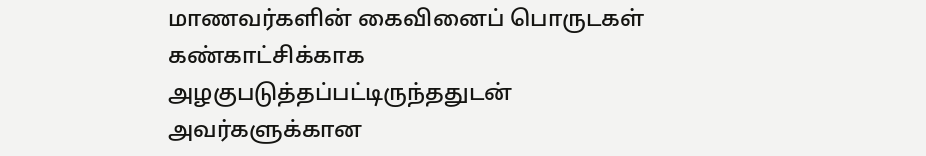மாணவர்களின் கைவினைப் பொருடகள் கண்காட்சிக்காக அழகுபடுத்தப்பட்டிருந்ததுடன் அவர்களுக்கான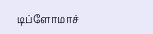டிப்ளோமாச்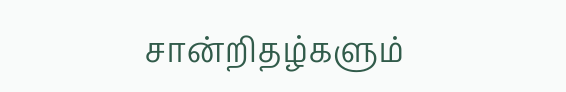சான்றிதழ்களும்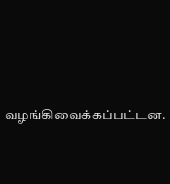வழங்கிவைக்கப்பட்டன.